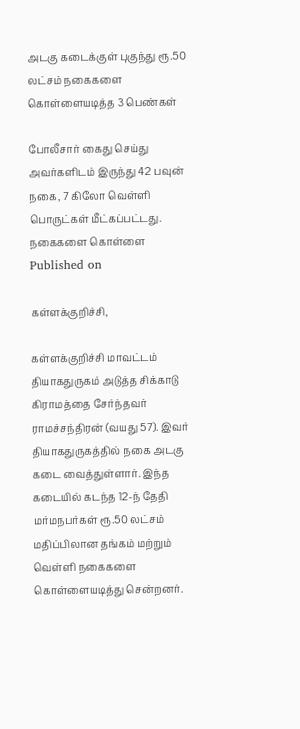அடகு கடைக்குள் புகுந்து ரூ.50 லட்சம் நகைகளை கொள்ளையடித்த 3 பெண்கள்

போலீசார் கைது செய்து அவர்களிடம் இருந்து 42 பவுன் நகை, 7 கிலோ வெள்ளி பொருட்கள் மீட்கப்பட்டது.
நகைகளை கொள்ளை
Published on

கள்ளக்குறிச்சி,

கள்ளக்குறிச்சி மாவட்டம் தியாகதுருகம் அடுத்த சிக்காடு கிராமத்தை சேர்ந்தவர் ராமச்சந்திரன் (வயது 57). இவர் தியாகதுருகத்தில் நகை அடகு கடை வைத்துள்ளார். இந்த கடையில் கடந்த 12-ந் தேதி மர்மநபர்கள் ரூ.50 லட்சம் மதிப்பிலான தங்கம் மற்றும் வெள்ளி நகைகளை கொள்ளையடித்து சென்றனர்.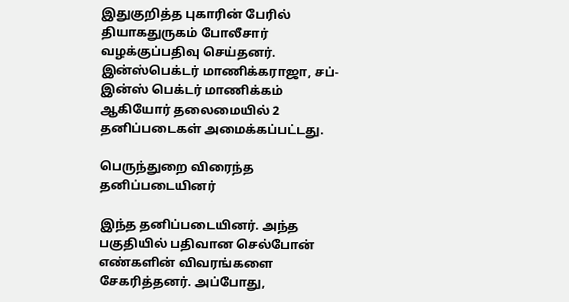இதுகுறித்த புகாரின் பேரில் தியாகதுருகம் போலீசார் வழக்குப்பதிவு செய்தனர். இன்ஸ்பெக்டர் மாணிக்கராஜா, சப்-இன்ஸ் பெக்டர் மாணிக்கம் ஆகியோர் தலைமையில் 2 தனிப்படைகள் அமைக்கப்பட்டது.

பெருந்துறை விரைந்த தனிப்படையினர்

இந்த தனிப்படையினர். அந்த பகுதியில் பதிவான செல்போன் எண்களின் விவரங்களை சேகரித்தனர். அப்போது,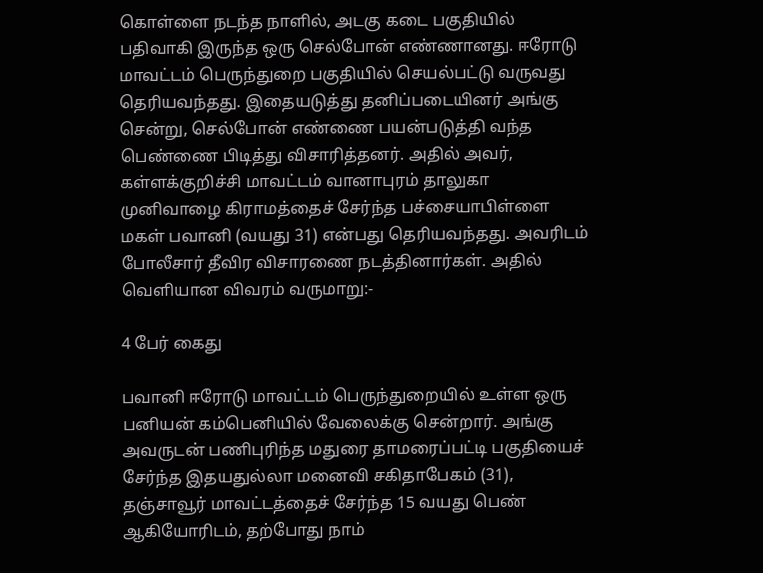கொள்ளை நடந்த நாளில், அடகு கடை பகுதியில் பதிவாகி இருந்த ஒரு செல்போன் எண்ணானது. ஈரோடு மாவட்டம் பெருந்துறை பகுதியில் செயல்பட்டு வருவது தெரியவந்தது. இதையடுத்து தனிப்படையினர் அங்கு சென்று, செல்போன் எண்ணை பயன்படுத்தி வந்த பெண்ணை பிடித்து விசாரித்தனர். அதில் அவர், கள்ளக்குறிச்சி மாவட்டம் வானாபுரம் தாலுகா முனிவாழை கிராமத்தைச் சேர்ந்த பச்சையாபிள்ளை மகள் பவானி (வயது 31) என்பது தெரியவந்தது. அவரிடம் போலீசார் தீவிர விசாரணை நடத்தினார்கள். அதில் வெளியான விவரம் வருமாறு:-

4 பேர் கைது

பவானி ஈரோடு மாவட்டம் பெருந்துறையில் உள்ள ஒரு பனியன் கம்பெனியில் வேலைக்கு சென்றார். அங்கு அவருடன் பணிபுரிந்த மதுரை தாமரைப்பட்டி பகுதியைச் சேர்ந்த இதயதுல்லா மனைவி சகிதாபேகம் (31), தஞ்சாவூர் மாவட்டத்தைச் சேர்ந்த 15 வயது பெண் ஆகியோரிடம், தற்போது நாம்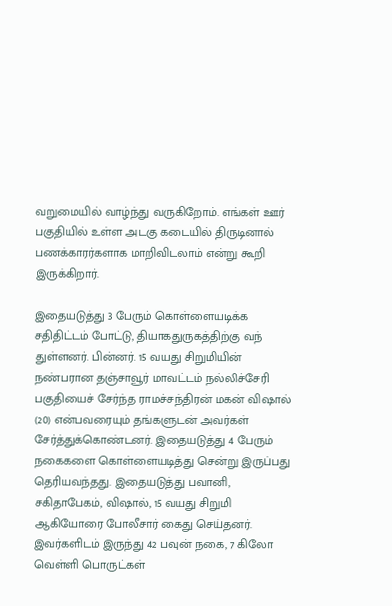வறுமையில் வாழ்ந்து வருகிறோம். எங்கள் ஊர் பகுதியில் உள்ள அடகு கடையில் திருடினால் பணக்காரர்களாக மாறிவிடலாம் என்று கூறி இருக்கிறார்.

இதையடுத்து 3 பேரும் கொள்ளையடிக்க சதிதிட்டம் போட்டு, தியாகதுருகத்திற்கு வந் துள்ளனர். பின்னர். 15 வயது சிறுமியின் நண்பரான தஞ்சாவூர் மாவட்டம் நல்லிச்சேரி பகுதியைச் சேர்ந்த ராமச்சந்திரன் மகன் விஷால் (20) என்பவரையும் தங்களுடன் அவர்கள் சேர்த்துக்கொண்டனர். இதையடுத்து 4 பேரும் நகைகளை கொள்ளையடித்து சென்று இருப்பது தெரியவந்தது. இதையடுத்து பவானி, சகிதாபேகம், விஷால், 15 வயது சிறுமி ஆகியோரை போலீசார் கைது செய்தனர். இவர்களிடம் இருந்து 42 பவுன் நகை, 7 கிலோ வெள்ளி பொருட்கள்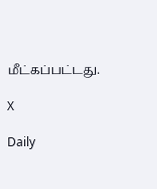மீட்கப்பட்டது.

X

Daily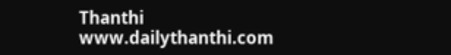Thanthi
www.dailythanthi.com